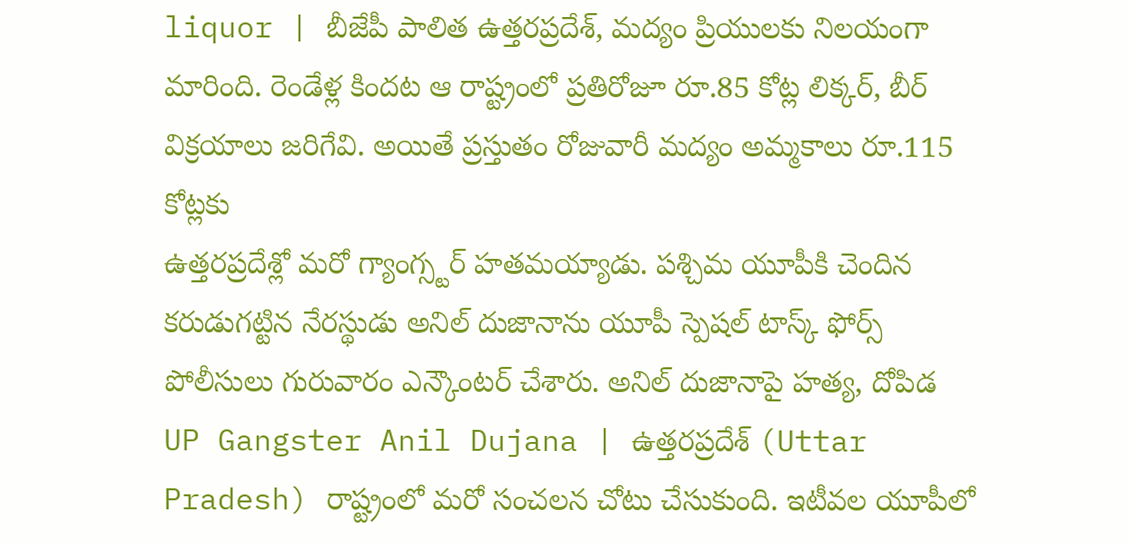liquor | బీజేపీ పాలిత ఉత్తరప్రదేశ్, మద్యం ప్రియులకు నిలయంగా మారింది. రెండేళ్ల కిందట ఆ రాష్ట్రంలో ప్రతిరోజూ రూ.85 కోట్ల లిక్కర్, బీర్ విక్రయాలు జరిగేవి. అయితే ప్రస్తుతం రోజువారీ మద్యం అమ్మకాలు రూ.115 కోట్లకు
ఉత్తరప్రదేశ్లో మరో గ్యాంగ్స్టర్ హతమయ్యాడు. పశ్చిమ యూపీకి చెందిన కరుడుగట్టిన నేరస్థుడు అనిల్ దుజానాను యూపీ స్పెషల్ టాస్క్ ఫోర్స్ పోలీసులు గురువారం ఎన్కౌంటర్ చేశారు. అనిల్ దుజానాపై హత్య, దోపిడ
UP Gangster Anil Dujana | ఉత్తరప్రదేశ్ (Uttar Pradesh) రాష్ట్రంలో మరో సంచలన చోటు చేసుకుంది. ఇటీవల యూపీలో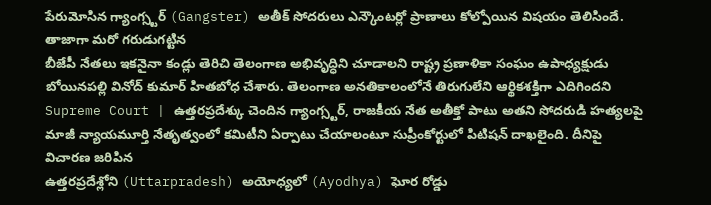పేరుమోసిన గ్యాంగ్స్టర్ (Gangster) అతీక్ సోదరులు ఎన్కౌంటర్లో ప్రాణాలు కోల్పోయిన విషయం తెలిసిందే. తాజాగా మరో గరుడుగట్టిన
బీజేపీ నేతలు ఇకనైనా కండ్లు తెరిచి తెలంగాణ అభివృద్ధిని చూడాలని రాష్ట్ర ప్రణాళికా సంఘం ఉపాధ్యక్షుడు బోయినపల్లి వినోద్ కుమార్ హితబోధ చేశారు. తెలంగాణ అనతికాలంలోనే తిరుగులేని ఆర్థికశక్తిగా ఎదిగిందని
Supreme Court | ఉత్తరప్రదేశ్కు చెందిన గ్యాంగ్స్టర్, రాజకీయ నేత అతీక్తో పాటు అతని సోదరుడి హత్యలపై మాజీ న్యాయమూర్తి నేతృత్వంలో కమిటీని ఏర్పాటు చేయాలంటూ సుప్రీంకోర్టులో పిటిషన్ దాఖలైంది. దీనిపై విచారణ జరిపిన
ఉత్తరప్రదేశ్లోని (Uttarpradesh) అయోధ్యలో (Ayodhya) ఘోర రోడ్డు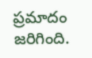ప్రమాదం జరిగింది.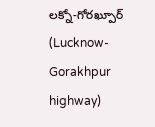లక్నో-గోరఖ్పూర్ (Lucknow-Gorakhpur highway)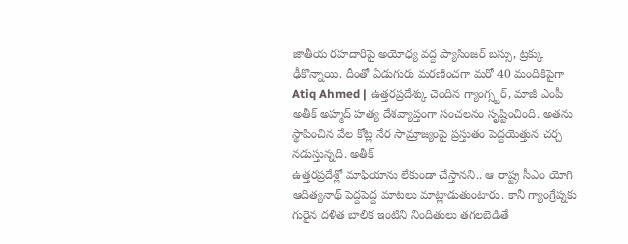జాతీయ రహదారిపై అయోధ్య వద్ద ప్యాసింజర్ బస్సు, ట్రక్కు ఢీకొన్నాయి. దీంతో ఏడుగురు మరణించగా మరో 40 మందికిపైగా
Atiq Ahmed | ఉత్తరప్రదేశ్కు చెందిన గ్యాంగ్స్టర్, మాజీ ఎంపీ అతీక్ అహ్మద్ హత్య దేశవ్యాప్తంగా సంచలనం సృష్టించింది. అతను స్థాపించిన వేల కోట్ల నేర సామ్రాజ్యంపై ప్రస్తుతం పెద్దయెత్తున చర్చ నడుస్తున్నది. అతీక్
ఉత్తరప్రదేశ్లో మాఫియాను లేకుండా చేస్తానని.. ఆ రాష్ట్ర సీఎం యోగి ఆదిత్యనాథ్ పెద్దపెద్ద మాటలు మాట్లాడుతుంటారు. కానీ గ్యాంగ్రేప్నకు గురైన దళిత బాలిక ఇంటిని నిందితులు తగలబెడితే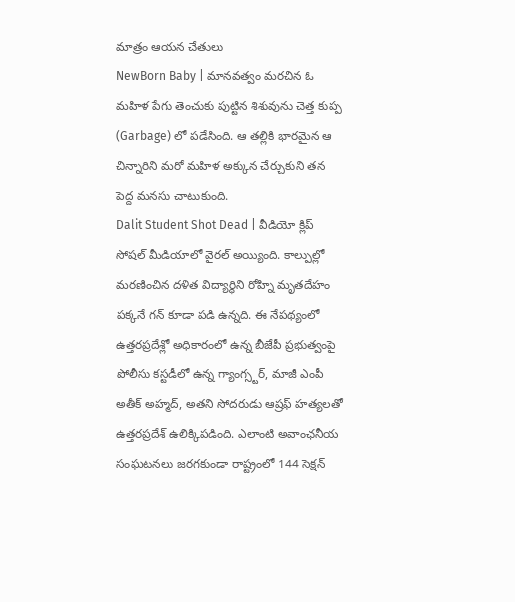మాత్రం ఆయన చేతులు
NewBorn Baby | మానవత్వం మరచిన ఓ మహిళ పేగు తెంచుకు పుట్టిన శిశువును చెత్త కుప్ప (Garbage) లో పడేసింది. ఆ తల్లికి భారమైన ఆ చిన్నారిని మరో మహిళ అక్కున చేర్చుకుని తన పెద్ద మనసు చాటుకుంది.
Dalit Student Shot Dead | వీడియో క్లిప్ సోషల్ మీడియాలో వైరల్ అయ్యింది. కాల్పుల్లో మరణించిన దళిత విద్యార్థిని రోహ్ని మృతదేహం పక్కనే గన్ కూడా పడి ఉన్నది. ఈ నేపథ్యంలో ఉత్తరప్రదేశ్లో అధికారంలో ఉన్న బీజేపీ ప్రభుత్వంపై
పోలీసు కస్టడీలో ఉన్న గ్యాంగ్స్టర్, మాజీ ఎంపీ అతీక్ అహ్మద్, అతని సోదరుడు ఆష్రఫ్ హత్యలతో ఉత్తరప్రదేశ్ ఉలిక్కిపడింది. ఎలాంటి అవాంఛనీయ సంఘటనలు జరగకుండా రాష్ట్రంలో 144 సెక్షన్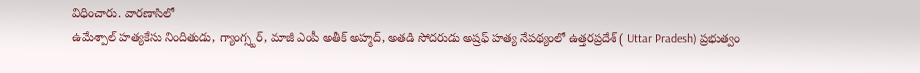విధించారు. వారణాసిలో
ఉమేశ్పాల్ హత్యకేసు నిందితుడు, గ్యాంగ్స్టర్, మాజీ ఎంపీ అతీక్ అహ్మద్, అతడి సోదరుడు అష్రఫ్ హత్య నేపథ్యంలో ఉత్తరప్రదేశ్ ( Uttar Pradesh) ప్రభుత్వం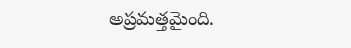అప్రమత్తమైంది.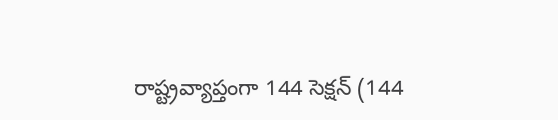రాష్ట్రవ్యాప్తంగా 144 సెక్షన్ (144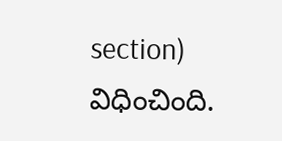section) విధించింది.